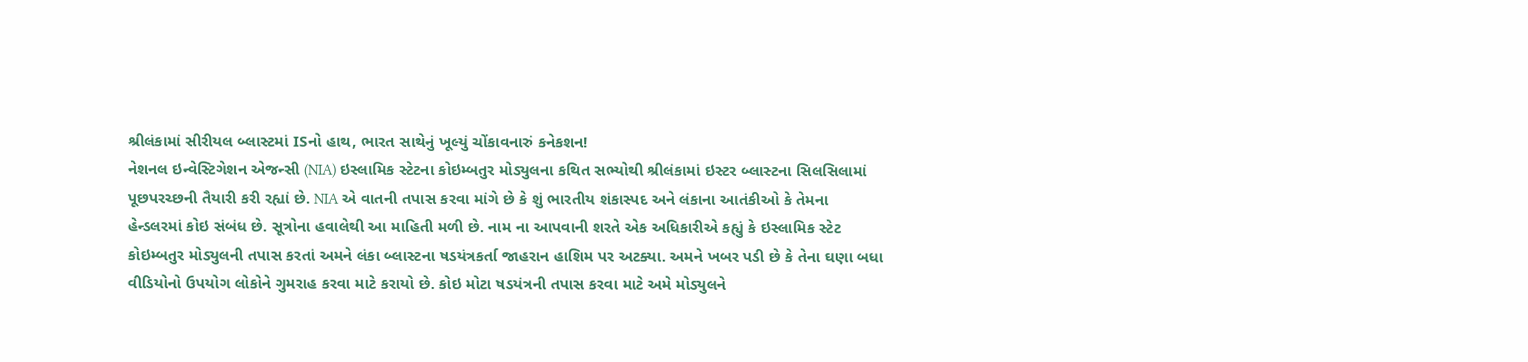શ્રીલંકામાં સીરીયલ બ્લાસ્ટમાં ISનો હાથ, ભારત સાથેનું ખૂલ્યું ચોંકાવનારું કનેકશન!
નેશનલ ઇન્વેસ્ટિગેશન એજન્સી (NIA) ઇસ્લામિક સ્ટેટના કોઇમ્બતુર મોડ્યુલના કથિત સભ્યોથી શ્રીલંકામાં ઇસ્ટર બ્લાસ્ટના સિલસિલામાં પૂછપરચ્છની તૈયારી કરી રહ્યાં છે. NIA એ વાતની તપાસ કરવા માંગે છે કે શું ભારતીય શંકાસ્પદ અને લંકાના આતંકીઓ કે તેમના હેન્ડલરમાં કોઇ સંબંધ છે. સૂત્રોના હવાલેથી આ માહિતી મળી છે. નામ ના આપવાની શરતે એક અધિકારીએ કહ્યું કે ઇસ્લામિક સ્ટેટ કોઇમ્બતુર મોડ્યુલની તપાસ કરતાં અમને લંકા બ્લાસ્ટના ષડયંત્રકર્તા જાહરાન હાશિમ પર અટક્યા. અમને ખબર પડી છે કે તેના ઘણા બધા વીડિયોનો ઉપયોગ લોકોને ગુમરાહ કરવા માટે કરાયો છે. કોઇ મોટા ષડયંત્રની તપાસ કરવા માટે અમે મોડ્યુલને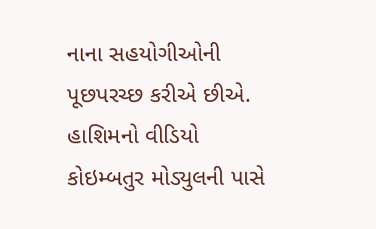નાના સહયોગીઓની પૂછપરચ્છ કરીએ છીએ.
હાશિમનો વીડિયો કોઇમ્બતુર મોડ્યુલની પાસે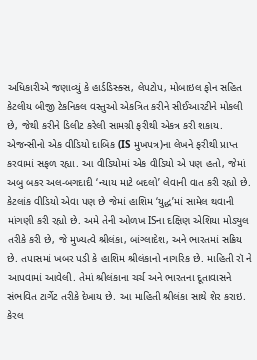અધિકારીએ જણાવ્યું કે હાર્ડડિસ્ક્સ, લેપટોપ, મોબાઇલ ફોન સહિત કેટલીય બીજી ટેકનિકલ વસ્તુઓ એકત્રિત કરીને સીઈઆરટીને મોકલી છે, જેથી કરીને ડિલીટ કરેલી સામગ્રી ફરીથી એકત્ર કરી શકાય. એજન્સીનો એક વીડિયો દાબિક (IS મુખપત્ર)ના લેખને ફરીથી પ્રાપ્ત કરવામાં સફળ રહ્યા. આ વીડિયોમાં એક વીડિયો એ પણ હતો, જેમાં અબુ બકર અલ-બગદાદી ‘ન્યાય માટે બદલો’ લેવાની વાત કરી રહ્યો છે. કેટલાંક વીડિયો એવા પણ છે જેમાં હાશિમ ‘યુદ્ધ’માં સામેલ થવાની માંગણી કરી રહ્યો છે. અમે તેની ઓળખ ISના દક્ષિણ એશિયા મોડ્યુલ તરીકે કરી છે, જે મુખ્યત્વે શ્રીલંકા, બાંગ્લાદેશ, અને ભારતમાં સક્રિય છે. તપાસમાં ખબર પડી કે હાશિમ શ્રીલંકાનો નાગરિક છે. માહિતી રૉ ને આપવામાં આવેલી. તેમાં શ્રીલંકાના ચર્ચ અને ભારતના દૂતાવાસને સંભવિત ટાર્ગેટ તરીકે દેખાય છે. આ માહિતી શ્રીલંકા સાથે શેર કરાઇ.
કેરલ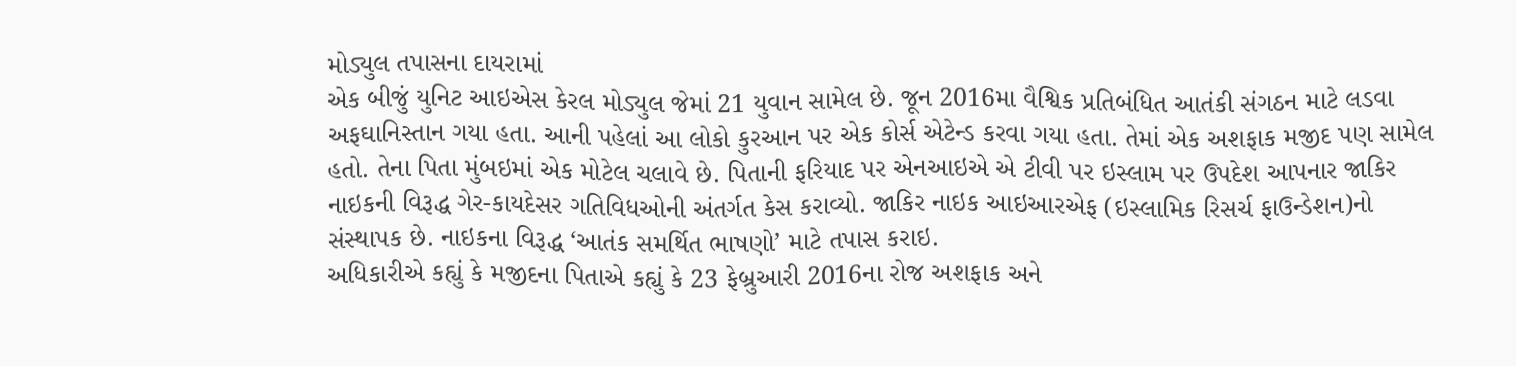મોડ્યુલ તપાસના દાયરામાં
એક બીજું યુનિટ આઇએસ કેરલ મોડ્યુલ જેમાં 21 યુવાન સામેલ છે. જૂન 2016મા વૈશ્વિક પ્રતિબંધિત આતંકી સંગઠન માટે લડવા અફઘાનિસ્તાન ગયા હતા. આની પહેલાં આ લોકો કુરઆન પર એક કોર્સ એટેન્ડ કરવા ગયા હતા. તેમાં એક અશફાક મજીદ પણ સામેલ હતો. તેના પિતા મુંબઇમાં એક મોટેલ ચલાવે છે. પિતાની ફરિયાદ પર એનઆઇએ એ ટીવી પર ઇસ્લામ પર ઉપદેશ આપનાર જાકિર નાઇકની વિરૂદ્ધ ગેર-કાયદેસર ગતિવિધઓની અંતર્ગત કેસ કરાવ્યો. જાકિર નાઇક આઇઆરએફ (ઇસ્લામિક રિસર્ચ ફાઉન્ડેશન)નો સંસ્થાપક છે. નાઇકના વિરૂદ્ધ ‘આતંક સમર્થિત ભાષણો’ માટે તપાસ કરાઇ.
અધિકારીએ કહ્યું કે મજીદના પિતાએ કહ્યું કે 23 ફેબ્રુઆરી 2016ના રોજ અશફાક અને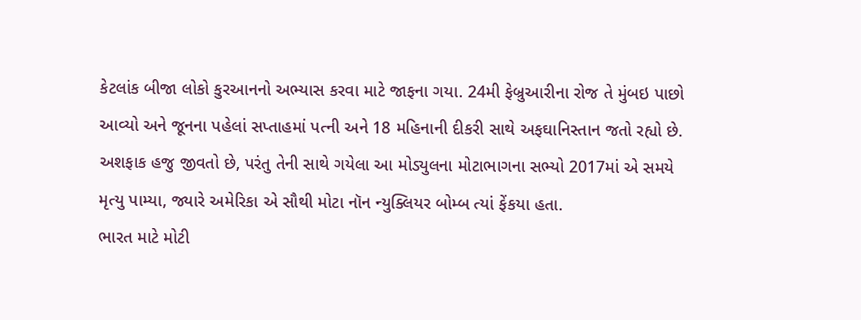કેટલાંક બીજા લોકો કુરઆનનો અભ્યાસ કરવા માટે જાફના ગયા. 24મી ફેબ્રુઆરીના રોજ તે મુંબઇ પાછો આવ્યો અને જૂનના પહેલાં સપ્તાહમાં પત્ની અને 18 મહિનાની દીકરી સાથે અફઘાનિસ્તાન જતો રહ્યો છે. અશફાક હજુ જીવતો છે, પરંતુ તેની સાથે ગયેલા આ મોડ્યુલના મોટાભાગના સભ્યો 2017માં એ સમયે મૃત્યુ પામ્યા, જ્યારે અમેરિકા એ સૌથી મોટા નૉન ન્યુક્લિયર બોમ્બ ત્યાં ફેંકયા હતા.
ભારત માટે મોટી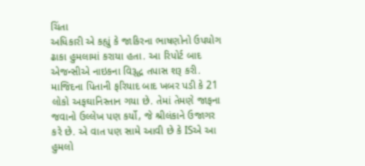ચિંતા
અધિકારી એ કહ્યું કે જાકિરના ભાષણોનો ઉપયોગ ઢાકા હુમલામાં કરાયા હતા. આ રિપોર્ટ બાદ એજન્સીએ નાઇકના વિરૂદ્ધ તપાસ શરૂ કરી. માજિદના પિતાની ફરિયાદ બાદ ખબર પડી કે 21 લોકો અફઘાનિસ્તાન ગયા છે. તેમાં તેમણે જાફના જવાનો ઉલ્લેખ પણ કર્યો, જે શ્રીલંકાને ઉજાગર કરે છે. એ વાત પણ સામે આવી છે કે ISએ આ હુમલો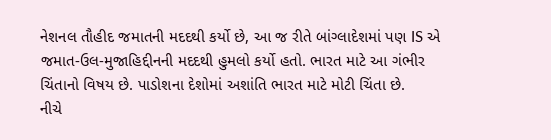નેશનલ તૌહીદ જમાતની મદદથી કર્યો છે, આ જ રીતે બાંગ્લાદેશમાં પણ IS એ જમાત-ઉલ-મુજાહિદ્દીનની મદદથી હુમલો કર્યો હતો. ભારત માટે આ ગંભીર ચિંતાનો વિષય છે. પાડોશના દેશોમાં અશાંતિ ભારત માટે મોટી ચિંતા છે.
નીચે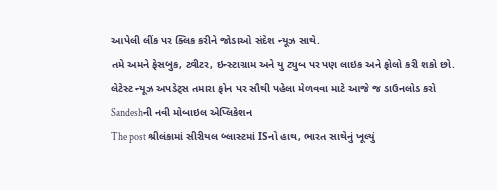આપેલી લીંક પર ક્લિક કરીને જોડાઓ સંદેશ ન્યૂઝ સાથે.
તમે અમને ફેસબુક, ટ્વીટર, ઇન્સ્ટાગ્રામ અને યુ ટ્યુબ પર પણ લાઇક અને ફોલો કરી શકો છો.
લેટેસ્ટ ન્યૂઝ અપડેટ્સ તમારા ફોન પર સૌથી પહેલા મેળવવા માટે આજે જ ડાઉનલોડ કરો Sandeshની નવી મોબાઇલ એપ્લિકેશન
The post શ્રીલંકામાં સીરીયલ બ્લાસ્ટમાં ISનો હાથ, ભારત સાથેનું ખૂલ્યું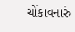ચોંકાવનારું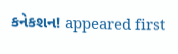કનેકશન! appeared first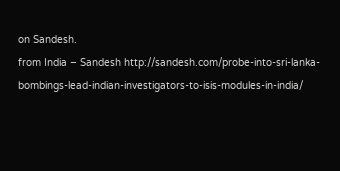on Sandesh.
from India – Sandesh http://sandesh.com/probe-into-sri-lanka-bombings-lead-indian-investigators-to-isis-modules-in-india/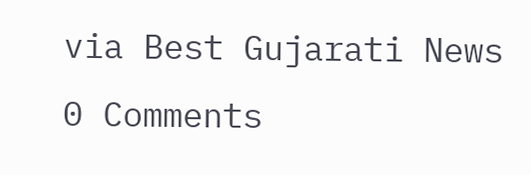via Best Gujarati News
0 Comments